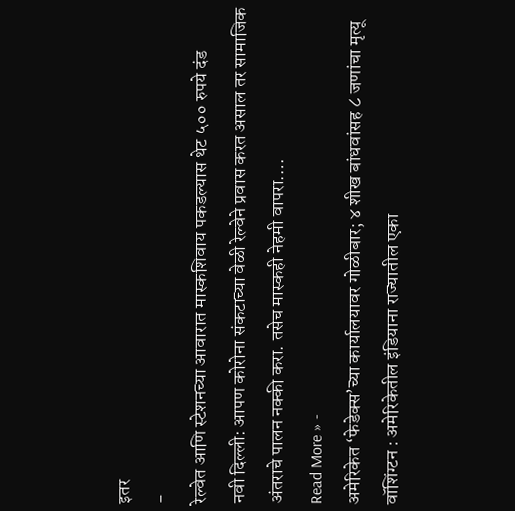इतर
-
रेल्वेत आणि स्टेशनच्या आवारात मास्कशिवाय पकडल्यास थेट ५०० रुपये दंड
नवी दिल्ली: आपण कोरोना संकटाच्या वेळी रेल्वेने प्रवास करत असाल तर सामाजिक अंतराचे पालन नक्की करा. तसेच मास्कही नेहमी वापरा.…
Read More » -
अमेरिकेत ‘फेडेक्स’च्या कार्यालयावर गोळीबार; ४ शीख बांधवांसह ८ जणांचा मृत्यू
वॉशिंग्टन : अमेरिकेतील इंडियाना राज्यातील एका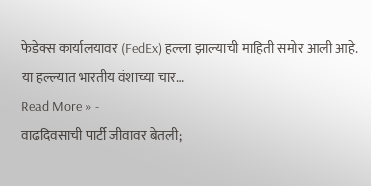फेडेक्स कार्यालयावर (FedEx) हल्ला झाल्याची माहिती समोर आली आहे. या हल्ल्यात भारतीय वंशाच्या चार…
Read More » -
वाढदिवसाची पार्टी जीवावर बेतली;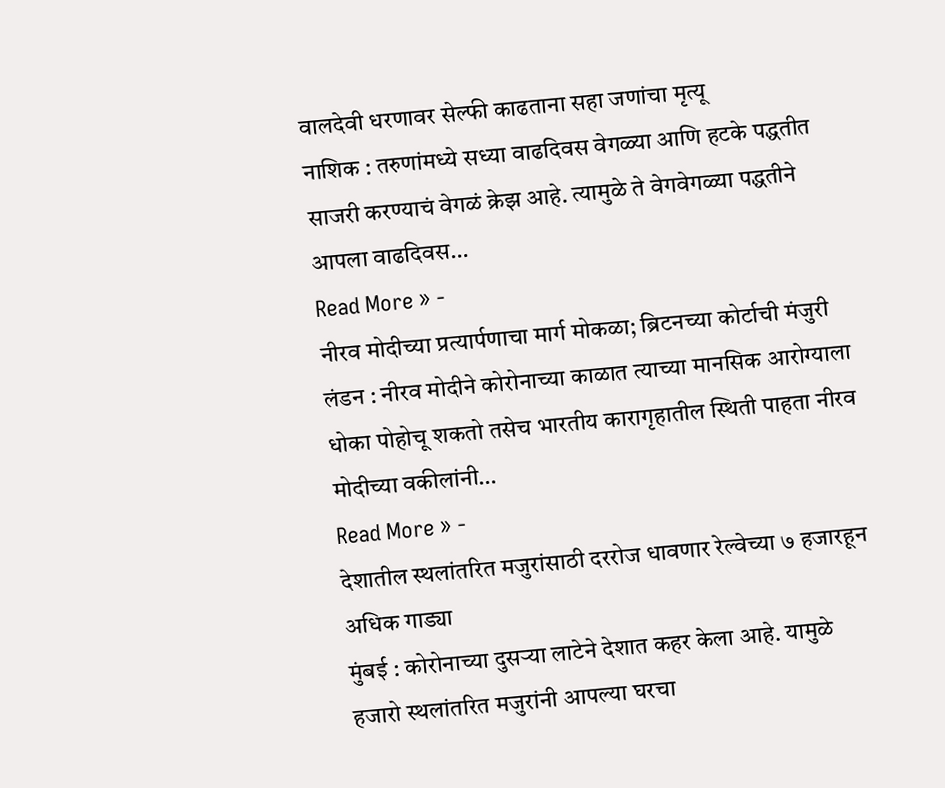वालदेवी धरणावर सेल्फी काढताना सहा जणांचा मृत्यू
नाशिक : तरुणांमध्ये सध्या वाढदिवस वेगळ्या आणि हटके पद्धतीत साजरी करण्याचं वेगळं क्रेझ आहे. त्यामुळे ते वेगवेगळ्या पद्धतीने आपला वाढदिवस…
Read More » -
नीरव मोदीच्या प्रत्यार्पणाचा मार्ग मोकळा; ब्रिटनच्या कोर्टाची मंजुरी
लंडन : नीरव मोदीने कोरोनाच्या काळात त्याच्या मानसिक आरोग्याला धोका पोहोचू शकतो तसेच भारतीय कारागृहातील स्थिती पाहता नीरव मोदीच्या वकीलांनी…
Read More » -
देशातील स्थलांतरित मजुरांसाठी दररोज धावणार रेल्वेच्या ७ हजारहून अधिक गाड्या
मुंबई : कोरोनाच्या दुसऱ्या लाटेने देशात कहर केला आहे. यामुळे हजारो स्थलांतरित मजुरांनी आपल्या घरचा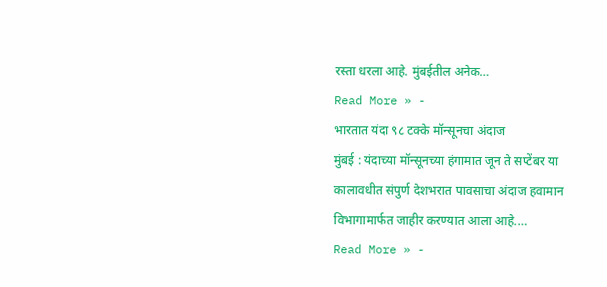रस्ता धरला आहे. मुंबईतील अनेक…
Read More » -
भारतात यंदा ९८ टक्के मॉन्सूनचा अंदाज
मुंबई : यंदाच्या मॉन्सूनच्या हंगामात जून ते सप्टेंबर या कालावधीत संपुर्ण देशभरात पावसाचा अंदाज हवामान विभागामार्फत जाहीर करण्यात आला आहे.…
Read More » -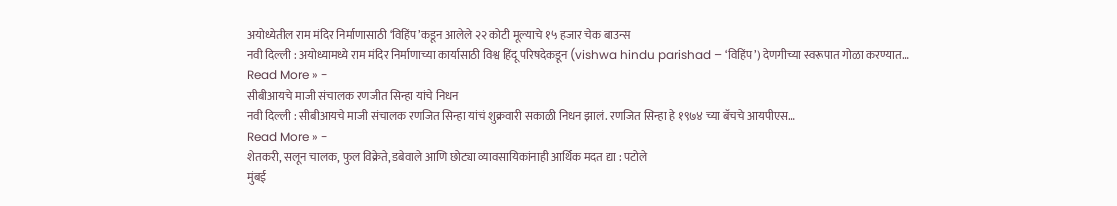अयोध्येतील राम मंदिर निर्माणासाठी ‘विहिंप’कडून आलेले २२ कोटी मूल्याचे १५ हजार चेक बाउन्स
नवी दिल्ली : अयोध्यामध्ये राम मंदिर निर्माणाच्या कार्यासाठी विश्व हिंदू परिषदेकडून (vishwa hindu parishad – ‘विहिंप’) देणगीच्या स्वरूपात गोळा करण्यात…
Read More » -
सीबीआयचे माजी संचालक रणजीत सिन्हा यांचे निधन
नवी दिल्ली : सीबीआयचे माजी संचालक रणजित सिन्हा यांचं शुक्रवारी सकाळी निधन झालं. रणजित सिन्हा हे १९७४ च्या बॅचचे आयपीएस…
Read More » -
शेतकरी, सलून चालक, फुल विक्रेते, डबेवाले आणि छोट्या व्यावसायिकांनाही आर्थिक मदत द्या : पटोले
मुंबई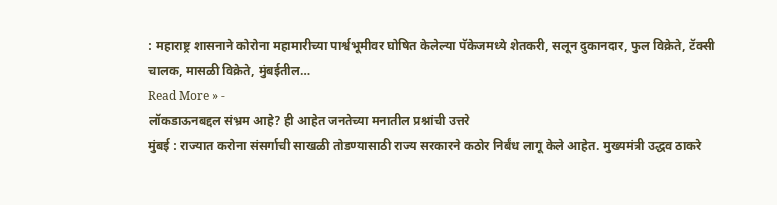: महाराष्ट्र शासनाने कोरोना महामारीच्या पार्श्वभूमीवर घोषित केलेल्या पॅकेजमध्ये शेतकरी, सलून दुकानदार, फुल विक्रेते, टॅक्सी चालक, मासळी विक्रेते, मुंबईतील…
Read More » -
लॉकडाऊनबद्दल संभ्रम आहे? ही आहेत जनतेच्या मनातील प्रश्नांची उत्तरे
मुंबई : राज्यात करोना संसर्गाची साखळी तोडण्यासाठी राज्य सरकारने कठोर निर्बंध लागू केले आहेत. मुख्यमंत्री उद्धव ठाकरे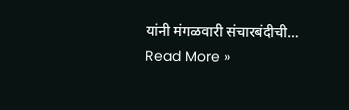यांनी मंगळवारी संचारबंदीची…
Read More »